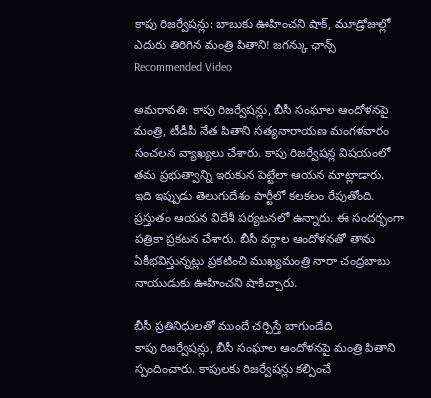కాపు రిజర్వేషన్లు: బాబుకు ఊహించని షాక్, మూడ్రోజుల్లో ఎదురు తిరిగిన మంత్రి పితాని! జగన్కు ఛాన్స్
Recommended Video

అమరావతి: కాపు రిజర్వేషన్లు, బీసీ సంఘాల ఆందోళనపై మంత్రి, టీడీపీ నేత పితాని సత్యనారాయణ మంగళవారం సంచలన వ్యాఖ్యలు చేశారు. కాపు రిజర్వేషన్ల విషయంలో తమ ప్రభుత్వాన్ని ఇరుకున పెట్టేలా ఆయన మాట్లాడారు.
ఇది ఇప్పుడు తెలుగుదేశం పార్టీలో కలకలం రేపుతోంది. ప్రస్తుతం ఆయన విదేశీ పర్యటనలో ఉన్నారు. ఈ సందర్భంగా పత్రికా ప్రకటన చేశారు. బీసీ వర్గాల ఆందోళనతో తాను ఏకీభవిస్తున్నట్లు ప్రకటించి ముఖ్యమంత్రి నారా చంద్రబాబు నాయుడుకు ఊహించని షాకిచ్చారు.

బీసీ ప్రతినిధులతో ముందే చర్చిస్తే బాగుండేది
కాపు రిజర్వేషన్లు, బీసీ సంఘాల ఆందోళనపై మంత్రి పితాని స్పందించారు. కాపులకు రిజర్వేషన్లు కల్పించే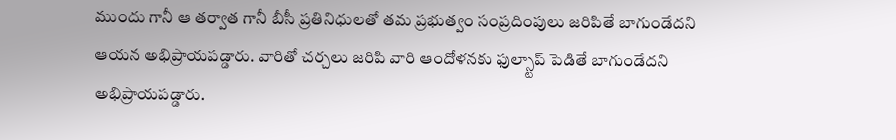ముందు గానీ ఆ తర్వాత గానీ బీసీ ప్రతినిధులతో తమ ప్రభుత్వం సంప్రదింపులు జరిపితే బాగుండేదని ఆయన అభిప్రాయపడ్డారు. వారితో చర్చలు జరిపి వారి ఆందోళనకు ఫుల్స్టాప్ పెడితే బాగుండేదని అభిప్రాయపడ్డారు.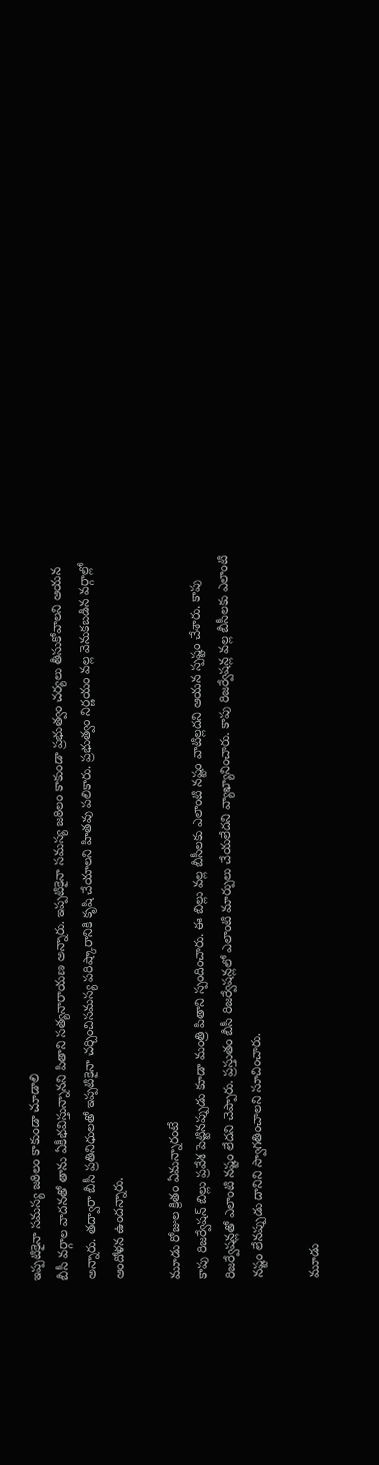ఇప్పటికైనా సమస్య జఠిలం కాకుండా చూడాలి
బీసీ వర్గాల వాదనతో తాను ఏకీభవిస్తున్నానని పితాని సత్యనారాయణ అన్నారు. ఇప్పటికైనా సమస్య జఠిలం కాకుండా ప్రభుత్వం చర్యలు తీసుకోవాలని ఆయన అన్నారు. తద్వారా బీసీ ప్రతినిధులతో ఇప్పటికైనా చర్చించిసమస్య పరిష్కారానికి కృషి చేయాలని హితవు పలికారు. ప్రభుత్వం నిర్ణయం వల్ల వెనుకబడిన వర్గాల్లో ఆందోళన ఉందన్నారు.

మూడు రోజుల క్రితం ఏమన్నారంటే
కాపు రిజర్వేషన్ బిల్లు ప్రవేశ పెట్టినప్పుడు కూడా మంత్రి పితాని స్పందించారు. ఈ బిల్లు వల్ల బీసీలకు ఎలాంటి నష్టం వాటిల్లదని ఆయన స్పష్టం చేశారు. కాపు రిజర్వేషన్లతో ఎలాంటి నష్టం లేదని చెప్పారు. ప్రస్తుతం బీసీ రిజర్వేషన్లలో ఎలాంటి మార్పులు చేయలేదని వ్యాఖ్యానించారు. కాపు రిజర్వేషన్ల వల్ల బీసీలకు ఎలాంటి నష్టం లేనప్పుడు దానిని స్వాగతించాలని సూచించారు.

మూడు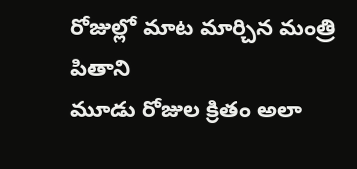రోజుల్లో మాట మార్చిన మంత్రి పితాని
మూడు రోజుల క్రితం అలా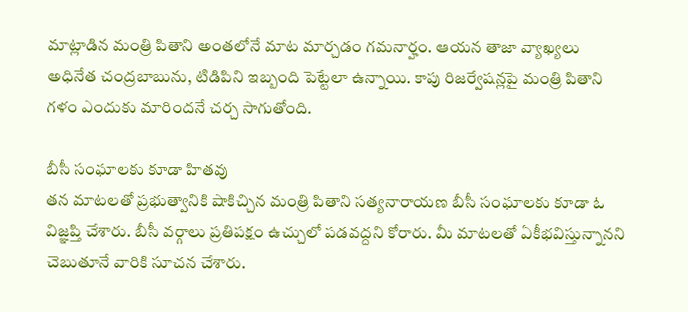మాట్లాడిన మంత్రి పితాని అంతలోనే మాట మార్చడం గమనార్హం. ఆయన తాజా వ్యాఖ్యలు అధినేత చంద్రబాబును, టిడిపిని ఇబ్బంది పెట్టేలా ఉన్నాయి. కాపు రిజర్వేషన్లపై మంత్రి పితాని గళం ఎందుకు మారిందనే చర్చ సాగుతోంది.

బీసీ సంఘాలకు కూడా హితవు
తన మాటలతో ప్రభుత్వానికి షాకిచ్చిన మంత్రి పితాని సత్యనారాయణ బీసీ సంఘాలకు కూడా ఓ విజ్ఞప్తి చేశారు. బీసీ వర్గాలు ప్రతిపక్షం ఉచ్చులో పడవద్దని కోరారు. మీ మాటలతో ఏకీభవిస్తున్నానని చెబుతూనే వారికి సూచన చేశారు.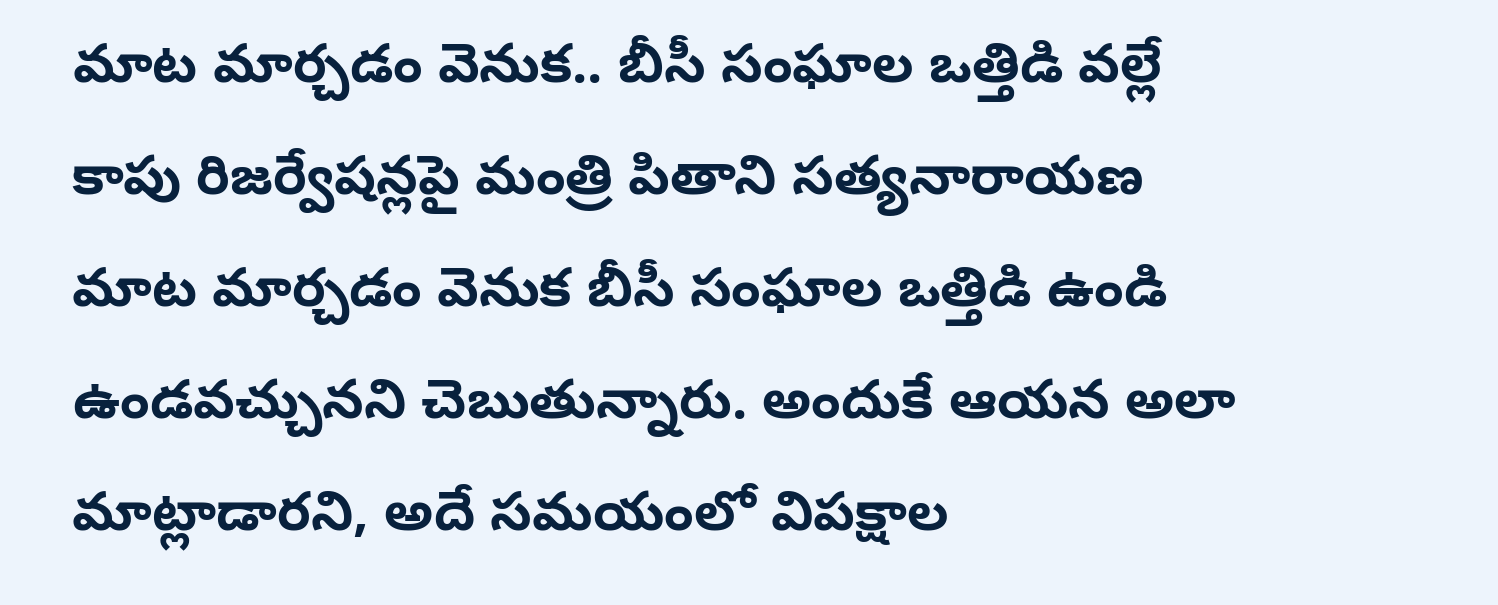మాట మార్చడం వెనుక.. బీసీ సంఘాల ఒత్తిడి వల్లే
కాపు రిజర్వేషన్లపై మంత్రి పితాని సత్యనారాయణ మాట మార్చడం వెనుక బీసీ సంఘాల ఒత్తిడి ఉండి ఉండవచ్చునని చెబుతున్నారు. అందుకే ఆయన అలా మాట్లాడారని, అదే సమయంలో విపక్షాల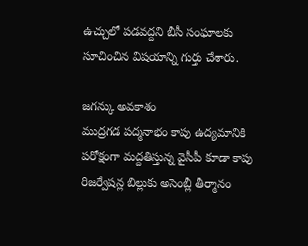ఉచ్చులో పడవద్దని బీసీ సంఘాలకు సూచించిన విషయాన్ని గుర్తు చేశారు.

జగన్కు అవకాశం
ముద్రగడ పద్మనాభం కాపు ఉద్యమానికి పరోక్షంగా మద్దతిస్తున్న వైసీపీ కూడా కాపు రిజర్వేషన్ల బిల్లుకు అసెంబ్లీ తీర్మానం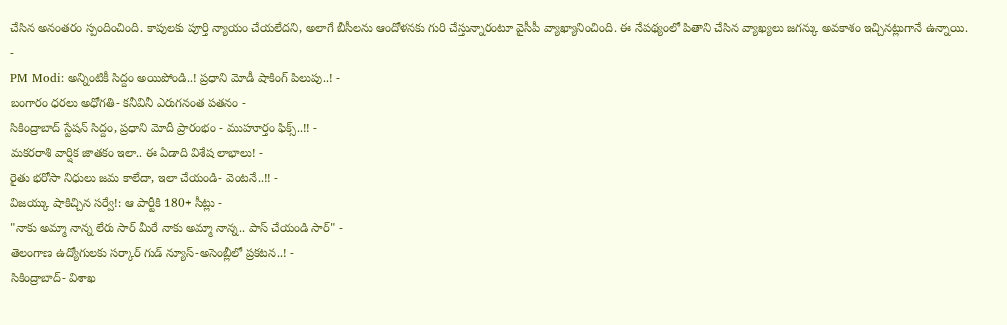చేసిన అనంతరం స్పందించింది. కాపులకు పూర్తి న్యాయం చేయలేదని, అలాగే బీసీలను ఆందోళనకు గురి చేస్తున్నారంటూ వైసీపీ వ్యాఖ్యానించింది. ఈ నేపథ్యంలో పితాని చేసిన వ్యాఖ్యలు జగన్కు అవకాశం ఇచ్చినట్లుగానే ఉన్నాయి.
-
PM Modi: అన్నింటికీ సిద్దం అయిపోండి..! ప్రధాని మోడీ షాకింగ్ పిలుపు..! -
బంగారం ధరలు అధోగతి- కనీవినీ ఎరుగనంత పతనం -
సికింద్రాబాద్ స్టేషన్ సిద్దం, ప్రధాని మోదీ ప్రారంభం - ముహూర్తం ఫిక్స్..!! -
మకరరాశి వార్షిక జాతకం ఇలా.. ఈ ఏడాది విశేష లాభాలు! -
రైతు భరోసా నిధులు జమ కాలేదా, ఇలా చేయండి- వెంటనే..!! -
విజయ్కు షాకిచ్చిన సర్వే!: ఆ పార్టీకి 180+ సీట్లు -
"నాకు అమ్మా నాన్న లేరు సార్ మీరే నాకు అమ్మా నాన్న.. పాస్ చేయండి సార్" -
తెలంగాణ ఉద్యోగులకు సర్కార్ గుడ్ న్యూస్-అసెంబ్లీలో ప్రకటన..! -
సికింద్రాబాద్- విశాఖ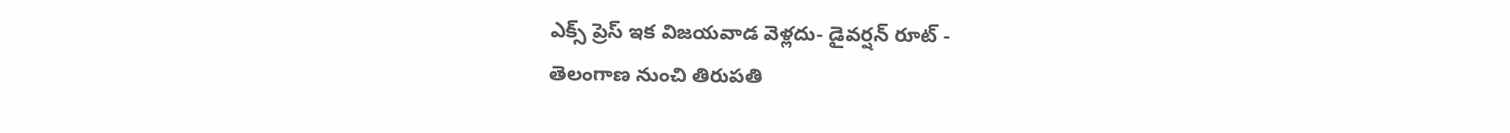ఎక్స్ ప్రెస్ ఇక విజయవాడ వెళ్లదు- డైవర్షన్ రూట్ -
తెలంగాణ నుంచి తిరుపతి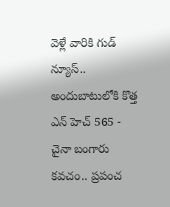వెళ్లే వారికి గుడ్ న్యూస్.. అందుబాటులోకి కొత్త ఎన్ హెచ్ 565 -
చైనా బంగారు కవచం.. ప్రపంచ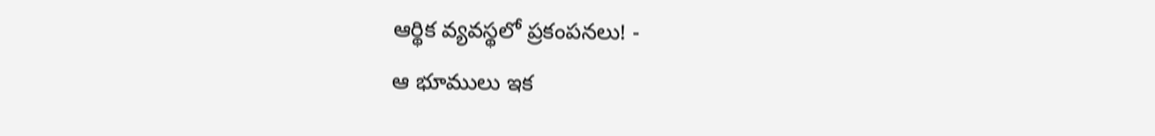ఆర్థిక వ్యవస్థలో ప్రకంపనలు! -
ఆ భూములు ఇక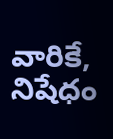వారికే, నిషేధం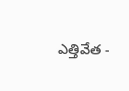ఎత్తివేత -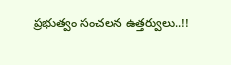ప్రభుత్వం సంచలన ఉత్తర్వులు..!!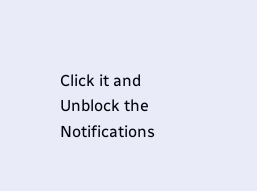Click it and Unblock the Notifications